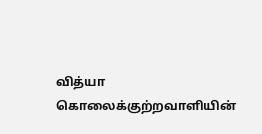வித்யா கொலைக்குற்றவாளியின்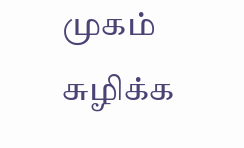முகம் சுழிக்க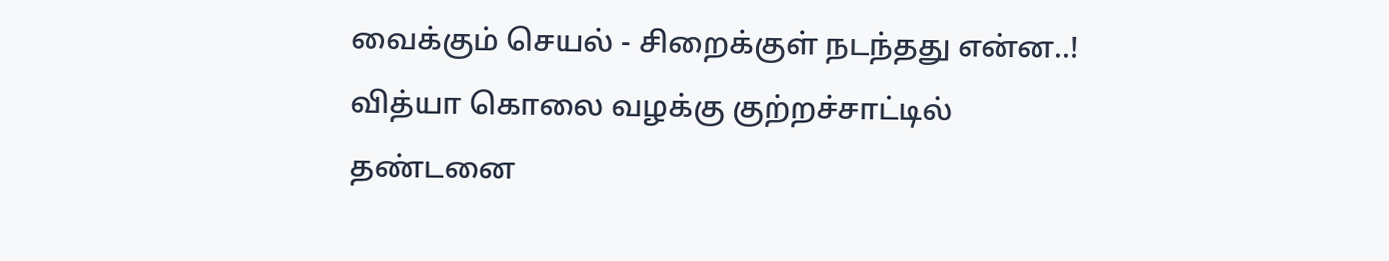வைக்கும் செயல் - சிறைக்குள் நடந்தது என்ன..!
வித்யா கொலை வழக்கு குற்றச்சாட்டில் தண்டனை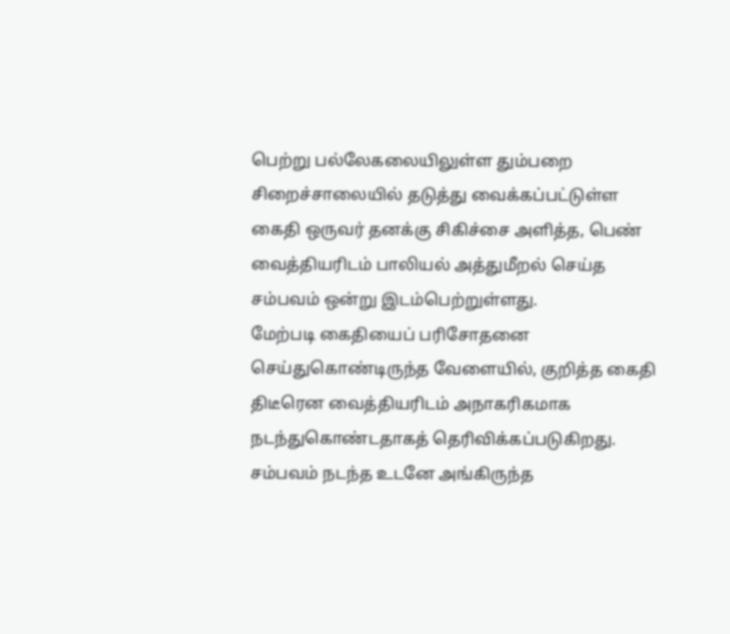பெற்று பல்லேகலையிலுள்ள தும்பறை சிறைச்சாலையில் தடுத்து வைக்கப்பட்டுள்ள கைதி ஒருவர் தனக்கு சிகிச்சை அளித்த, பெண் வைத்தியரிடம் பாலியல் அத்துமீறல் செய்த சம்பவம் ஒன்று இடம்பெற்றுள்ளது.
மேற்படி கைதியைப் பரிசோதனை செய்துகொண்டிருந்த வேளையில், குறித்த கைதி திடீரென வைத்தியரிடம் அநாகரிகமாக நடந்துகொண்டதாகத் தெரிவிக்கப்படுகிறது.
சம்பவம் நடந்த உடனே அங்கிருந்த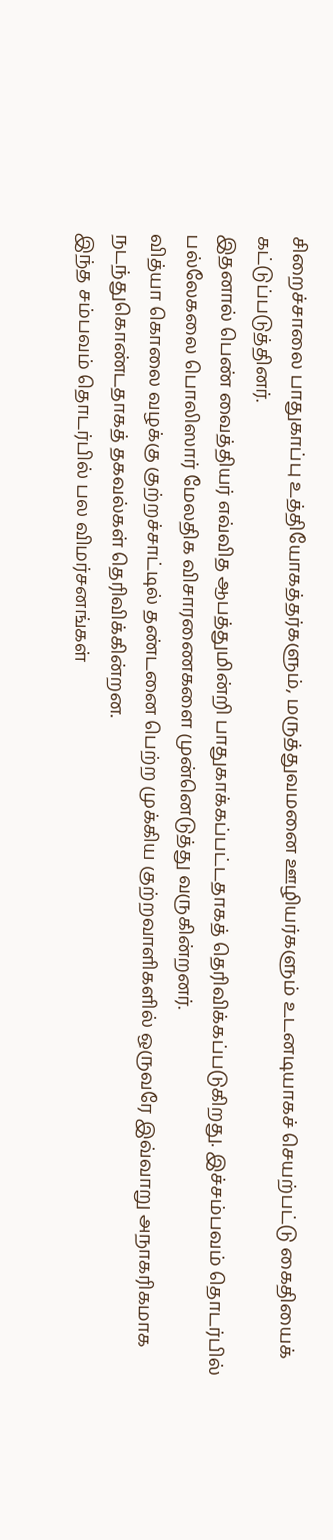சிறைச்சாலை பாதுகாப்பு உத்தியோகத்தர்களும், மருத்துவமனை ஊழியர்களும் உடனடியாகச் செயற்பட்டு கைதியைக் கட்டுப்படுத்தினர்.
இதனால் பெண் வைத்தியர் எவ்வித ஆபத்துமின்றி பாதுகாக்கப்பட்டதாகத் தெரிவிக்கப்படுகிறது. இச்சம்பவம் தொடர்பில் பல்லேகலை பொலிஸார் மேலதிக விசாரணைகளை முன்னெடுத்து வருகின்றனர்.
வித்யா கொலை வழக்கு குற்றச்சாட்டில் தண்டனை பெற்ற முக்கிய குற்றவாளிகளில் ஒருவரே இவ்வாறு அநாகரிகமாக நடந்துகொண்டதாகத் தகவல்கள் தெரிவிக்கின்றன.
இந்த சம்பவம் தொடர்பில் பல விமர்சனங்கள்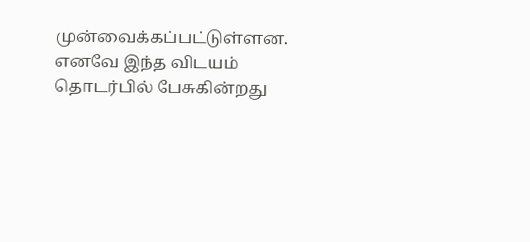முன்வைக்கப்பட்டுள்ளன.
எனவே இந்த விடயம் தொடர்பில் பேசுகின்றது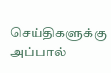செய்திகளுக்கு அப்பால்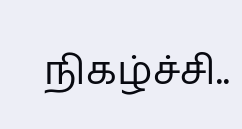நிகழ்ச்சி..